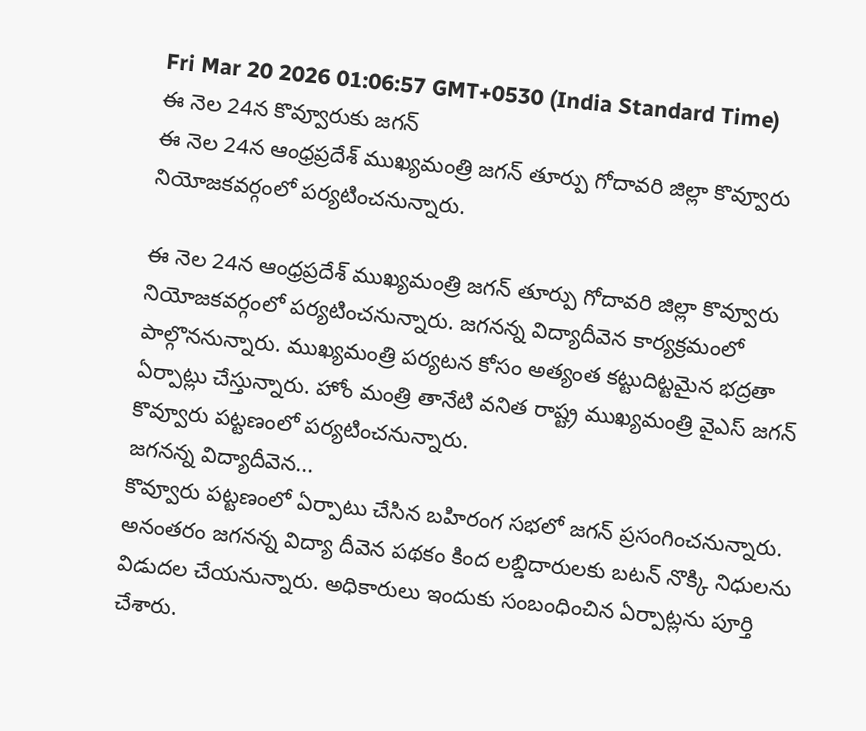Fri Mar 20 2026 01:06:57 GMT+0530 (India Standard Time)
ఈ నెల 24న కొవ్వూరుకు జగన్
ఈ నెల 24న ఆంధ్రప్రదేశ్ ముఖ్యమంత్రి జగన్ తూర్పు గోదావరి జిల్లా కొవ్వూరు నియోజకవర్గంలో పర్యటించనున్నారు.

ఈ నెల 24న ఆంధ్రప్రదేశ్ ముఖ్యమంత్రి జగన్ తూర్పు గోదావరి జిల్లా కొవ్వూరు నియోజకవర్గంలో పర్యటించనున్నారు. జగనన్న విద్యాదీవెన కార్యక్రమంలో పాల్గొననున్నారు. ముఖ్యమంత్రి పర్యటన కోసం అత్యంత కట్టుదిట్టమైన భద్రతా ఏర్పాట్లు చేస్తున్నారు. హోం మంత్రి తానేటి వనిత రాష్ట్ర ముఖ్యమంత్రి వైఎస్ జగన్ కొవ్వూరు పట్టణంలో పర్యటించనున్నారు.
జగనన్న విద్యాదీవెన...
కొవ్వూరు పట్టణంలో ఏర్పాటు చేసిన బహిరంగ సభలో జగన్ ప్రసంగించనున్నారు. అనంతరం జగనన్న విద్యా దీవెన పథకం కింద లబ్డిదారులకు బటన్ నొక్కి నిధులను విడుదల చేయనున్నారు. అధికారులు ఇందుకు సంబంధించిన ఏర్పాట్లను పూర్తి చేశారు.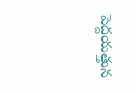పెద్దయత్తున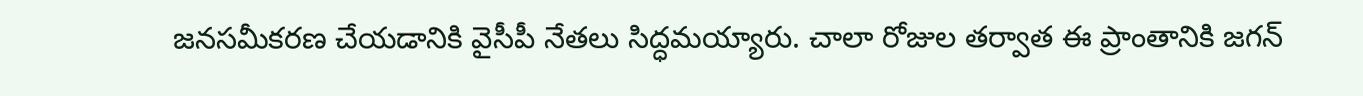జనసమీకరణ చేయడానికి వైసీపీ నేతలు సిద్ధమయ్యారు. చాలా రోజుల తర్వాత ఈ ప్రాంతానికి జగన్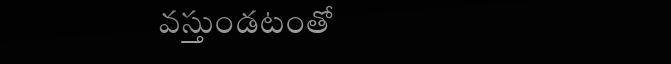వస్తుండటంతో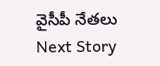వైసీపీ నేతలు
Next Story